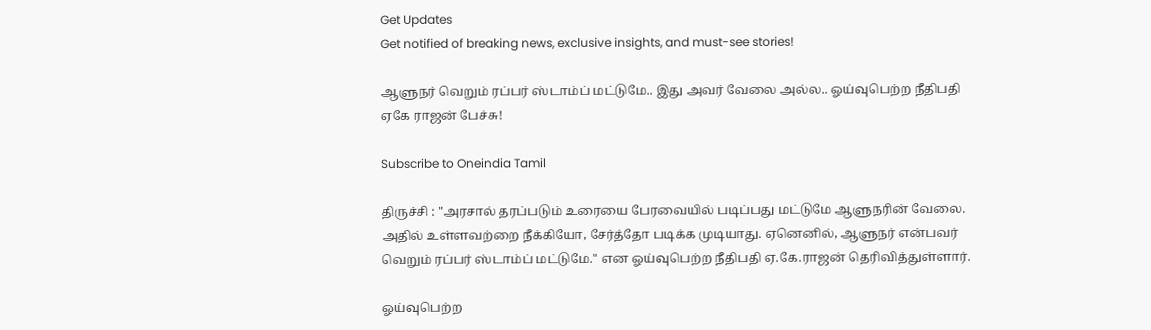Get Updates
Get notified of breaking news, exclusive insights, and must-see stories!

ஆளுநர் வெறும் ரப்பர் ஸ்டாம்ப் மட்டுமே.. இது அவர் வேலை அல்ல.. ஓய்வுபெற்ற நீதிபதி ஏகே ராஜன் பேச்சு!

Subscribe to Oneindia Tamil

திருச்சி : "அரசால் தரப்படும் உரையை பேரவையில் படிப்பது மட்டுமே ஆளுநரின் வேலை. அதில் உள்ளவற்றை நீக்கியோ, சேர்த்தோ படிக்க முடியாது. ஏனெனில், ஆளுநர் என்பவர் வெறும் ரப்பர் ஸ்டாம்ப் மட்டுமே." என ஓய்வுபெற்ற நீதிபதி ஏ‌.கே.ராஜன் தெரிவித்துள்ளார்.

ஓய்வுபெற்ற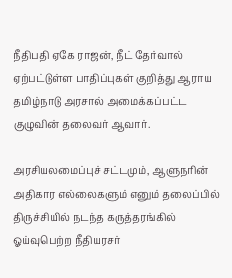நீதிபதி ஏகே ராஜன், நீட் தேர்வால் ஏற்பட்டுள்ள பாதிப்புகள் குறித்து ஆராய தமிழ்நாடு அரசால் அமைக்கப்பட்ட குழுவின் தலைவர் ஆவார்.

அரசியலமைப்புச் சட்டமும், ஆளுநரின் அதிகார எல்லைகளும் எனும் தலைப்பில் திருச்சியில் நடந்த கருத்தரங்கில் ஓய்வுபெற்ற நீதியரசர்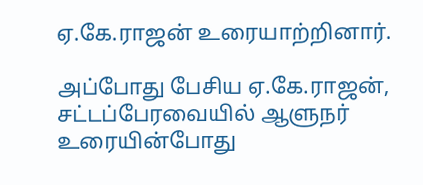ஏ‌.கே.ராஜன் உரையாற்றினார்.

அப்போது பேசிய ஏ.கே.ராஜன், சட்டப்பேரவையில் ஆளுநர் உரையின்போது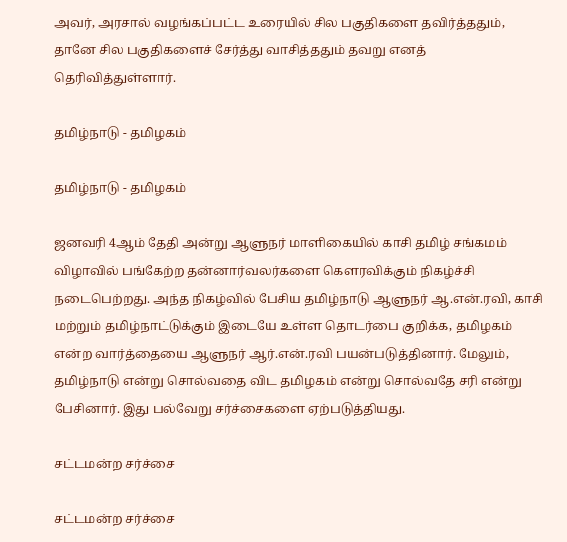அவர், அரசால் வழங்கப்பட்ட உரையில் சில பகுதிகளை தவிர்த்ததும், தானே சில பகுதிகளைச் சேர்த்து வாசித்ததும் தவறு எனத் தெரிவித்துள்ளார்.

தமிழ்நாடு - தமிழகம்

தமிழ்நாடு - தமிழகம்

ஜனவரி 4ஆம் தேதி அன்று ஆளுநர் மாளிகையில் காசி தமிழ் சங்கமம் விழாவில் பங்கேற்ற தன்னார்வலர்களை கௌரவிக்கும் நிகழ்ச்சி நடைபெற்றது. அந்த நிகழ்வில் பேசிய தமிழ்நாடு ஆளுநர் ஆ.என்.ரவி, காசி மற்றும் தமிழ்நாட்டுக்கும் இடையே உள்ள தொடர்பை குறிக்க, தமிழகம் என்ற வார்த்தையை ஆளுநர் ஆர்.என்.ரவி பயன்படுத்தினார். மேலும், தமிழ்நாடு என்று சொல்வதை விட தமிழகம் என்று சொல்வதே சரி என்று பேசினார். இது பல்வேறு சர்ச்சைகளை ஏற்படுத்தியது.

சட்டமன்ற சர்ச்சை

சட்டமன்ற சர்ச்சை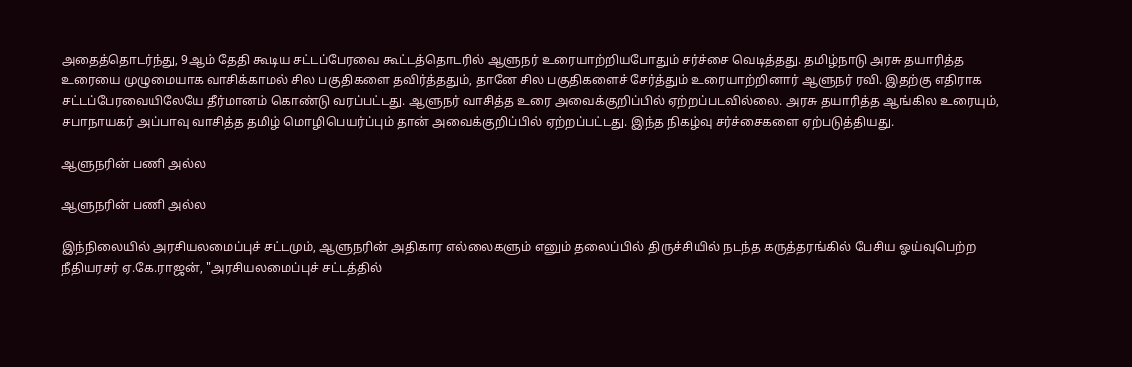அதைத்தொடர்ந்து, 9ஆம் தேதி கூடிய சட்டப்பேரவை கூட்டத்தொடரில் ஆளுநர் உரையாற்றியபோதும் சர்ச்சை வெடித்தது. தமிழ்நாடு அரசு தயாரித்த உரையை முழுமையாக வாசிக்காமல் சில பகுதிகளை தவிர்த்ததும், தானே சில பகுதிகளைச் சேர்த்தும் உரையாற்றினார் ஆளுநர் ரவி. இதற்கு எதிராக சட்டப்பேரவையிலேயே தீர்மானம் கொண்டு வரப்பட்டது. ஆளுநர் வாசித்த உரை அவைக்குறிப்பில் ஏற்றப்படவில்லை. அரசு தயாரித்த ஆங்கில உரையும், சபாநாயகர் அப்பாவு வாசித்த தமிழ் மொழிபெயர்ப்பும் தான் அவைக்குறிப்பில் ஏற்றப்பட்டது. இந்த நிகழ்வு சர்ச்சைகளை ஏற்படுத்தியது.

ஆளுநரின் பணி அல்ல

ஆளுநரின் பணி அல்ல

இந்நிலையில் அரசியலமைப்புச் சட்டமும், ஆளுநரின் அதிகார எல்லைகளும் எனும் தலைப்பில் திருச்சியில் நடந்த கருத்தரங்கில் பேசிய ஓய்வுபெற்ற நீதியரசர் ஏ‌.கே.ராஜன், "அரசியலமைப்புச் சட்டத்தில்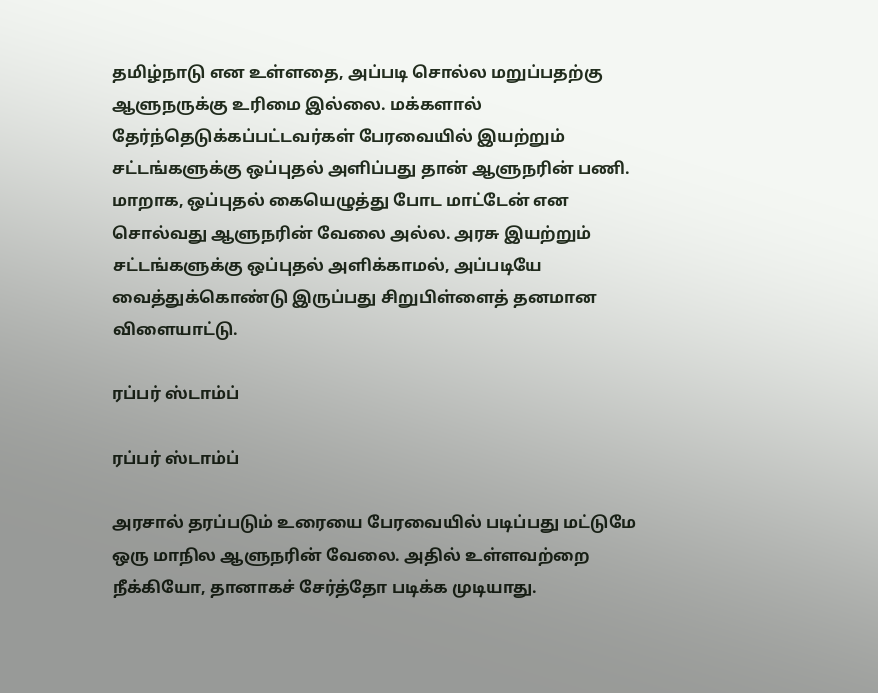தமிழ்நாடு என உள்ளதை, அப்படி சொல்ல மறுப்பதற்கு ஆளுநருக்கு உரிமை இல்லை. மக்களால் தேர்ந்தெடுக்கப்பட்டவர்கள் பேரவையில் இயற்றும் சட்டங்களுக்கு ஒப்புதல் அளிப்பது தான் ஆளுநரின் பணி. மாறாக, ஒப்புதல் கையெழுத்து போட மாட்டேன் என சொல்வது ஆளுநரின் வேலை அல்ல. அரசு இயற்றும் சட்டங்களுக்கு ஒப்புதல் அளிக்காமல், அப்படியே வைத்துக்கொண்டு இருப்பது சிறுபிள்ளைத் தனமான விளையாட்டு.

ரப்பர் ஸ்டாம்ப்

ரப்பர் ஸ்டாம்ப்

அரசால் தரப்படும் உரையை பேரவையில் படிப்பது மட்டுமே ஒரு மாநில ஆளுநரின் வேலை. அதில் உள்ளவற்றை நீக்கியோ, தானாகச் சேர்த்தோ படிக்க முடியாது.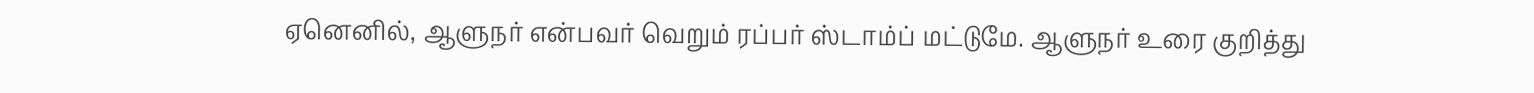ஏனெனில், ஆளுநர் என்பவர் வெறும் ரப்பர் ஸ்டாம்ப் மட்டுமே. ஆளுநர் உரை குறித்து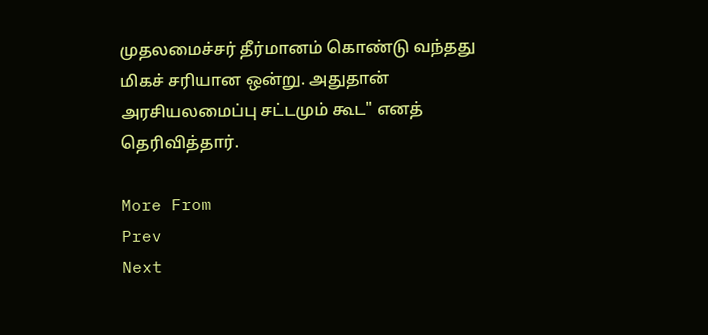முதலமைச்சர் தீர்மானம் கொண்டு வந்தது மிகச் சரியான ஒன்று. அதுதான் அரசியலமைப்பு சட்டமும் கூட" எனத் தெரிவித்தார்.

More From
Prev
Next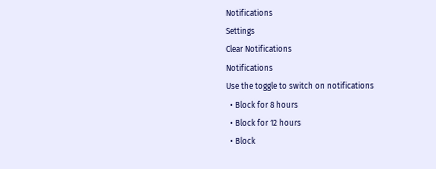Notifications
Settings
Clear Notifications
Notifications
Use the toggle to switch on notifications
  • Block for 8 hours
  • Block for 12 hours
  • Block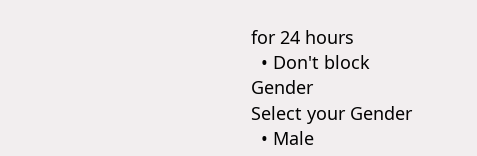for 24 hours
  • Don't block
Gender
Select your Gender
  • Male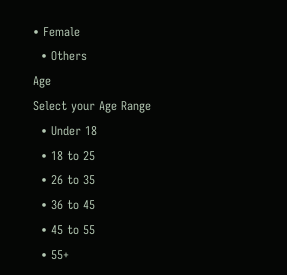• Female
  • Others
Age
Select your Age Range
  • Under 18
  • 18 to 25
  • 26 to 35
  • 36 to 45
  • 45 to 55
  • 55+